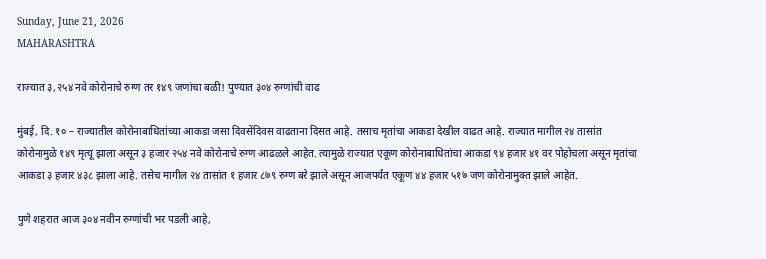Sunday, June 21, 2026
MAHARASHTRA

राज्यात ३,२५४ नवे कोरोनाचे रुग्ण तर १४९ जणांचा बळी! पुण्यात ३०४ रुग्णांची वाढ

मुंबई, दि. १० – राज्यातील कोरोनाबाधितांच्या आकडा जसा दिवसेंदिवस वाढताना दिसत आहे. तसाच मृतांचा आकडा देखील वाढत आहे. राज्यात मागील २४ तासांत कोरोनामुळे १४९ मृत्यू झाला असून ३ हजार २५४ नवे कोरोनाचे रुग्ण आढळले आहेत. त्यामुळे राज्यात एकूण कोरोनाबाधितांचा आकडा ९४ हजार ४१ वर पोहोचला असून मृतांचा आकडा ३ हजार ४३८ झाला आहे. तसेच मागील २४ तासांत १ हजार ८७९ रुग्ण बरे झाले असून आजपर्यंत एकूण ४४ हजार ५१७ जण कोरोनामुक्त झाले आहेत.

पुणे शहरात आज ३०४ नवीन रुग्णांची भर पडली आहे,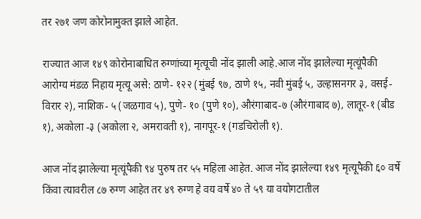तर २७१ जण कोरोनामुक्त झाले आहेत.

राज्यात आज १४९ कोरोनाबाधित रुग्णांच्या मृत्यूची नोंद झाली आहे.आज नोंद झालेल्या मृत्यूंपैकी आरोग्य मंडळ निहाय मृत्यू असे: ठाणे- १२२ (मुंबई ९७, ठाणे १५, नवी मुंबई ५, उल्हासनगर ३, वसई-विरार २), नाशिक- ५ (जळगाव ५), पुणे- १० (पुणे १०), औरंगाबाद-७ (औरंगाबाद ७), लातूर-१ (बीड १), अकोला -३ (अकोला २, अमरावती १), नागपूर-१ (गडचिरोली १).

आज नोंद झालेल्या मृत्यूंपैकी ९४ पुरुष तर ५५ महिला आहेत. आज नोंद झालेल्या १४९ मृत्यूपैकी ६० वर्षे किंवा त्यावरील ८७ रुग्ण आहेत तर ४९ रुग्ण हे वय वर्षे ४० ते ५९ या वयोगटातील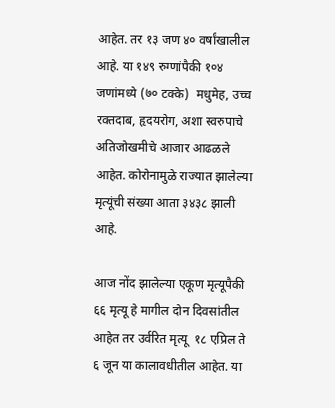आहेत. तर १३ जण ४० वर्षांखालील आहे. या १४९ रुग्णांपैकी १०४ जणांमध्ये (७० टक्के)  मधुमेह, उच्च रक्तदाब, हृदयरोग, अशा स्वरुपाचे अतिजोखमीचे आजार आढळले आहेत. कोरोनामुळे राज्यात झालेल्या मृत्यूंची संख्या आता ३४३८ झाली आहे.

आज नोंद झालेल्या एकूण मृत्यूपैकी ६६ मृत्यू हे मागील दोन दिवसांतील आहेत तर उर्वरित मृत्यू  १८ एप्रिल ते ६ जून या कालावधीतील आहेत. या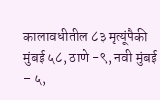कालावधीतील ८३ मृत्यूंपैकी मुंबई ५८, ठाणे -९, नवी मुंबई – ५,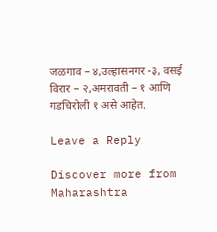जळगाव – ४,उल्हासनगर -३, वसई विरार – २,अमरावती – १ आणि गडचिरोली १ असे आहेत.

Leave a Reply

Discover more from Maharashtra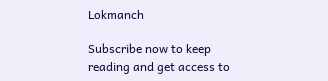Lokmanch

Subscribe now to keep reading and get access to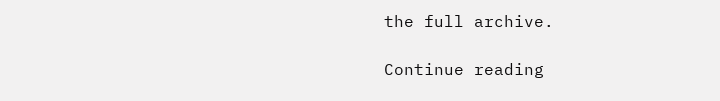the full archive.

Continue reading